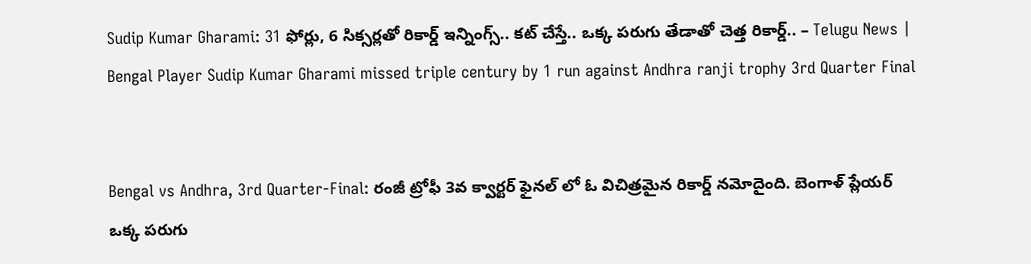Sudip Kumar Gharami: 31 ఫోర్లు, 6 సిక్సర్లతో రికార్డ్ ఇన్నింగ్స్.. కట్ చేస్తే.. ఒక్క పరుగు తేడాతో చెత్త రికార్డ్.. – Telugu News | Bengal Player Sudip Kumar Gharami missed triple century by 1 run against Andhra ranji trophy 3rd Quarter Final


Bengal vs Andhra, 3rd Quarter-Final: రంజీ ట్రోఫీ 3వ క్వార్టర్ ఫైనల్ లో ఓ విచిత్రమైన రికార్డ్ నమోదైంది. బెంగాళ్ ప్లేయర్ ఒక్క పరుగు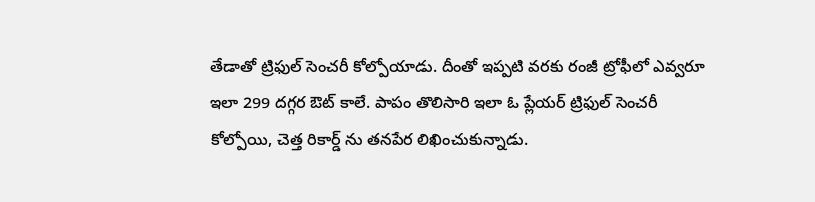తేడాతో ట్రిఫుల్ సెంచరీ కోల్పోయాడు. దీంతో ఇప్పటి వరకు రంజీ ట్రోఫీలో ఎవ్వరూ ఇలా 299 దగ్గర ఔట్ కాలే. పాపం తొలిసారి ఇలా ఓ ప్లేయర్ ట్రిఫుల్ సెంచరీ కోల్పోయి, చెత్త రికార్డ్ ను తనపేర లిఖించుకున్నాడు.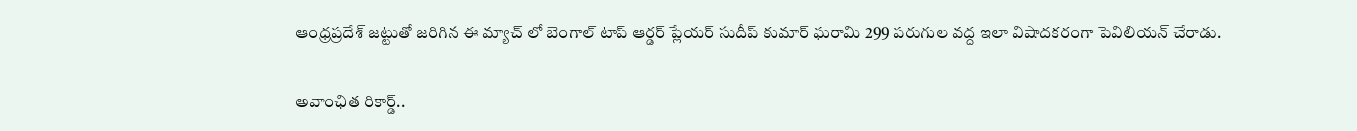ఆంధ్రప్రదేశ్ జట్టుతో జరిగిన ఈ మ్యాచ్ లో బెంగాల్ టాప్ ఆర్డర్ ప్లేయర్ సుదీప్ కుమార్ ఘరామి 299 పరుగుల వద్ద ఇలా విషాదకరంగా పెవిలియన్ చేరాడు.

అవాంఛిత రికార్డ్..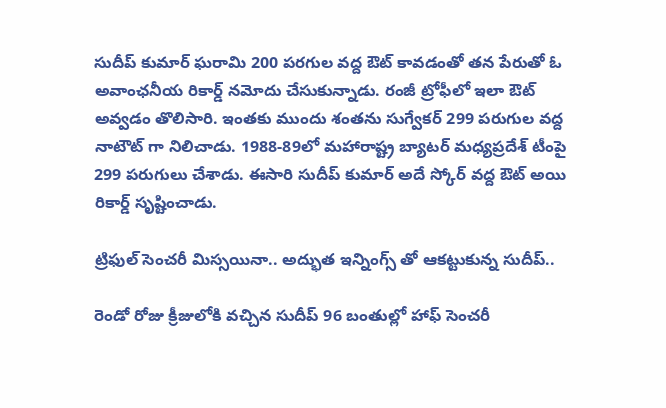సుదీప్ కుమార్ ఘరామి 200 పరగుల వద్ద ఔట్ కావడంతో తన పేరుతో ఓ అవాంఛనీయ రికార్డ్ నమోదు చేసుకున్నాడు. రంజీ ట్రోఫీలో ఇలా ఔట్ అవ్వడం తొలిసారి. ఇంతకు ముందు శంతను సుగ్వేకర్ 299 పరుగుల వద్ద నాటౌట్ గా నిలిచాడు. 1988-89లో మహారాష్ట్ర బ్యాటర్ మధ్యప్రదేశ్ టీంపై 299 పరుగులు చేశాడు. ఈసారి సుదీప్ కుమార్ అదే స్కోర్ వద్ద ఔట్ అయి రికార్డ్ స‌ృష్టించాడు.

ట్రిఫుల్ సెంచరీ మిస్సయినా.. అద్భుత ఇన్నింగ్స్ తో ఆకట్టుకున్న సుదీప్..

రెండో రోజు క్రీజులోకి వచ్చిన సుదీప్ 96 బంతుల్లో హాఫ్ సెంచరీ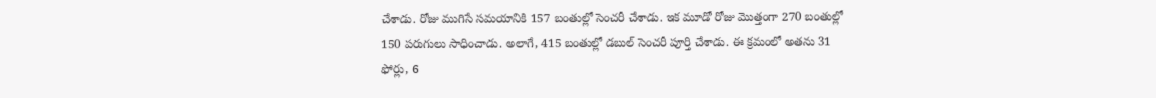చేశాడు. రోజు ముగిసే సమయానికి 157 బంతుల్లో సెంచరీ చేశాడు. ఇక మూడో రోజు మొత్తంగా 270 బంతుల్లో 150 పరుగులు సాధించాడు. అలాగే, 415 బంతుల్లో డబుల్ సెంచరీ పూర్తి చేశాడు. ఈ క్రమంలో అతను 31 ఫోర్లు, 6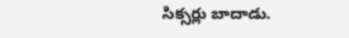సిక్సర్లు బాదాడు.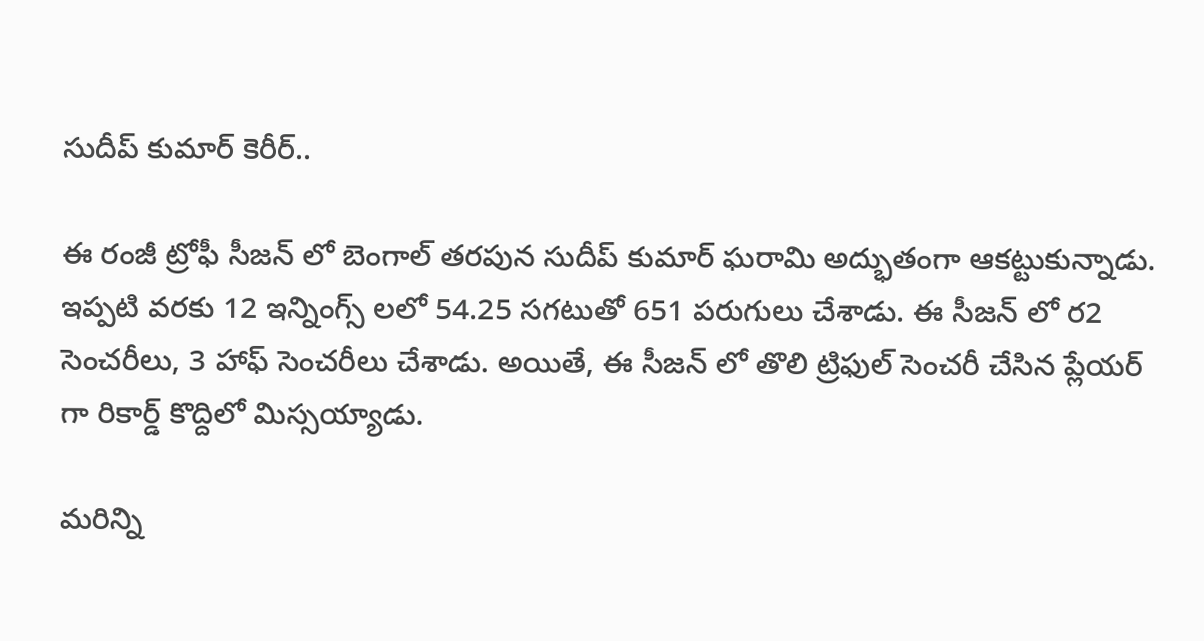సుదీప్ కుమార్ కెరీర్..

ఈ రంజీ ట్రోఫీ సీజన్ లో బెంగాల్ తరపున సుదీప్ కుమార్ ఘరామి అద్భుతంగా ఆకట్టుకున్నాడు. ఇప్పటి వరకు 12 ఇన్నింగ్స్ లలో 54.25 సగటుతో 651 పరుగులు చేశాడు. ఈ సీజన్ లో ర2 సెంచరీలు, 3 హాఫ్ సెంచరీలు చేశాడు. అయితే, ఈ సీజన్ లో తొలి ట్రిఫుల్ సెంచరీ చేసిన ప్లేయర్ గా రికార్డ్ కొద్దిలో మిస్సయ్యాడు.

మరిన్ని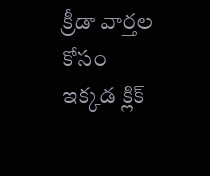క్రీడా వార్తల కోసం ఇక్కడ క్లిక్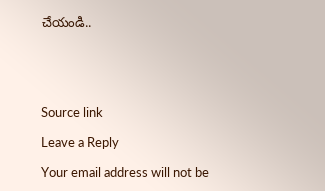చేయండి..





Source link

Leave a Reply

Your email address will not be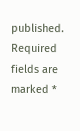published. Required fields are marked *